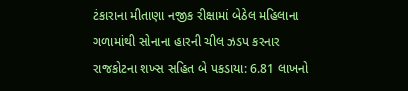ટંકારાના મીતાણા નજીક રીક્ષામાં બેઠેલ મહિલાના ગળામાંથી સોનાના હારની ચીલ ઝડપ કરનાર રાજકોટના શખ્સ સહિત બે પકડાયા: 6.81 લાખનો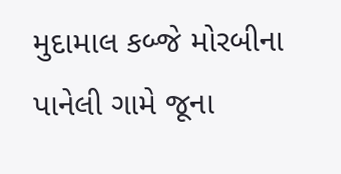મુદામાલ કબ્જે મોરબીના પાનેલી ગામે જૂના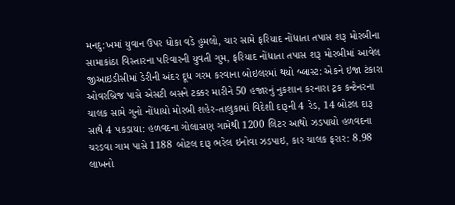મનદુ:ખમાં યુવાન ઉપર ધોકા વડે હુમલો, ચાર સામે ફરિયાદ નોંધાતા તપાસ શરૂ મોરબીના સામાકાંઠા વિસ્તારના પરિવારની યુવતી ગુમ, ફરિયાદ નોંધાતા તપાસ શરૂ મોરબીમાં આવેલ જીઆઇડીસીમાં ડેરીની અંદર દૂધ ગરમ કરવાના બોઇલરમાં થયો બ્લાસ્ટ: એકને ઇજા ટંકારા ઓવરબ્રિજ પાસે એસટી બસને ટક્કર મારીને 50 હજારનું નુકશાન કરનારા ટ્રક કન્ટેનરના ચાલક સામે ગુનો નોંધાયો મોરબી શહેર-તાલુકામાં વિદેશી દારૂની 4 રેડ, 14 બોટલ દારૂ સાથે 4 પકડાયા: હળવદના ગોલાસણ ગામેથી 1200 લિટર આથો ઝડપાયો હળવદના ચરડવા ગામ પાસે 1188 બોટલ દારૂ ભરેલ ઇનોવા ઝડપાઇ, કાર ચાલક ફરાર: 8.98 લાખનો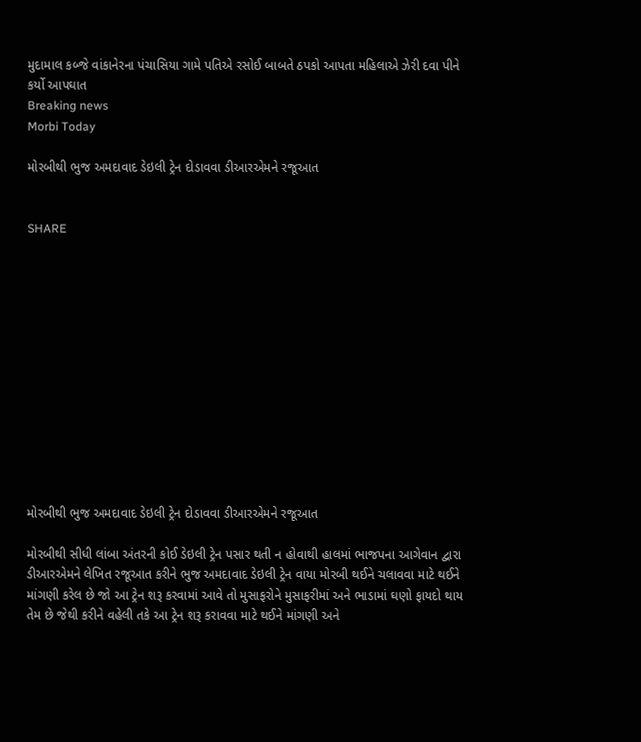મુદામાલ કબ્જે વાંકાનેરના પંચાસિયા ગામે પતિએ રસોઈ બાબતે ઠપકો આપતા મહિલાએ ઝેરી દવા પીને કર્યો આપઘાત
Breaking news
Morbi Today

મોરબીથી ભુજ અમદાવાદ ડેઇલી ટ્રેન દોડાવવા ડીઆરએમને રજૂઆત


SHARE













મોરબીથી ભુજ અમદાવાદ ડેઇલી ટ્રેન દોડાવવા ડીઆરએમને રજૂઆત

મોરબીથી સીધી લાંબા અંતરની કોઈ ડેઇલી ટ્રેન પસાર થતી ન હોવાથી હાલમાં ભાજપના આગેવાન દ્વારા ડીઆરએમને લેખિત રજૂઆત કરીને ભુજ અમદાવાદ ડેઇલી ટ્રેન વાયા મોરબી થઈને ચલાવવા માટે થઈને માંગણી કરેલ છે જો આ ટ્રેન શરૂ કરવામાં આવે તો મુસાફરોને મુસાફરીમાં અને ભાડામાં ઘણો ફાયદો થાય તેમ છે જેથી કરીને વહેલી તકે આ ટ્રેન શરૂ કરાવવા માટે થઈને માંગણી અને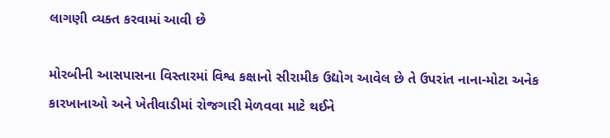લાગણી વ્યક્ત કરવામાં આવી છે

મોરબીની આસપાસના વિસ્તારમાં વિશ્વ કક્ષાનો સીરામીક ઉદ્યોગ આવેલ છે તે ઉપરાંત નાના-મોટા અનેક કારખાનાઓ અને ખેતીવાડીમાં રોજગારી મેળવવા માટે થઈને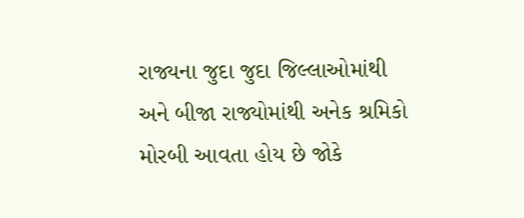રાજ્યના જુદા જુદા જિલ્લાઓમાંથી અને બીજા રાજ્યોમાંથી અનેક શ્રમિકો મોરબી આવતા હોય છે જોકે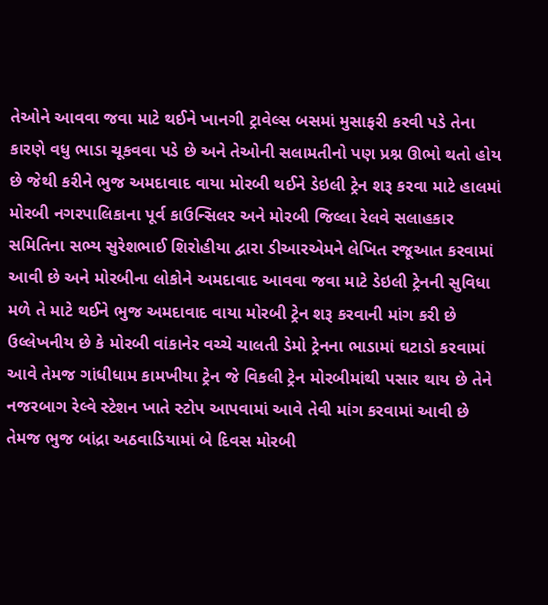તેઓને આવવા જવા માટે થઈને ખાનગી ટ્રાવેલ્સ બસમાં મુસાફરી કરવી પડે તેના કારણે વધુ ભાડા ચૂકવવા પડે છે અને તેઓની સલામતીનો પણ પ્રશ્ન ઊભો થતો હોય છે જેથી કરીને ભુજ અમદાવાદ વાયા મોરબી થઈને ડેઇલી ટ્રેન શરૂ કરવા માટે હાલમાં મોરબી નગરપાલિકાના પૂર્વ કાઉન્સિલર અને મોરબી જિલ્લા રેલવે સલાહકાર સમિતિના સભ્ય સુરેશભાઈ શિરોહીયા દ્વારા ડીઆરએમને લેખિત રજૂઆત કરવામાં આવી છે અને મોરબીના લોકોને અમદાવાદ આવવા જવા માટે ડેઇલી ટ્રેનની સુવિધા મળે તે માટે થઈને ભુજ અમદાવાદ વાયા મોરબી ટ્રેન શરૂ કરવાની માંગ કરી છે ઉલ્લેખનીય છે કે મોરબી વાંકાનેર વચ્ચે ચાલતી ડેમો ટ્રેનના ભાડામાં ઘટાડો કરવામાં આવે તેમજ ગાંધીધામ કામખીયા ટ્રેન જે વિકલી ટ્રેન મોરબીમાંથી પસાર થાય છે તેને નજરબાગ રેલ્વે સ્ટેશન ખાતે સ્ટોપ આપવામાં આવે તેવી માંગ કરવામાં આવી છે તેમજ ભુજ બાંદ્રા અઠવાડિયામાં બે દિવસ મોરબી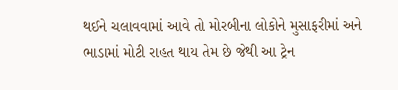થઈને ચલાવવામાં આવે તો મોરબીના લોકોને મુસાફરીમાં અને ભાડામાં મોટી રાહત થાય તેમ છે જેથી આ ટ્રેન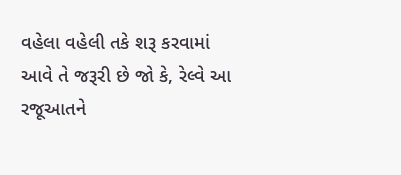વહેલા વહેલી તકે શરૂ કરવામાં આવે તે જરૂરી છે જો કે, રેલ્વે આ રજૂઆતને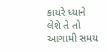કાયરે ધ્યાને લેશે તે તો આગામી સમય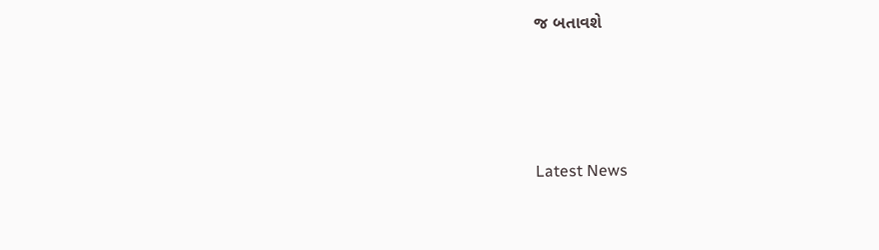જ બતાવશે






Latest News